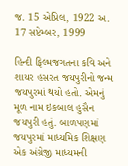જ. 15 એપ્રિલ, 1922 અ. 17 સપ્ટેમ્બર, 1999

હિન્દી ફિલ્મજગતના કવિ અને શાયર હસરત જયપુરીનો જન્મ જયપુરમાં થયો હતો. એમનું મૂળ નામ ઇકબાલ હુસૈન જયપુરી હતું. બાળપણમાં જયપુરમાં માધ્યમિક શિક્ષણ એક અંગ્રેજી માધ્યમની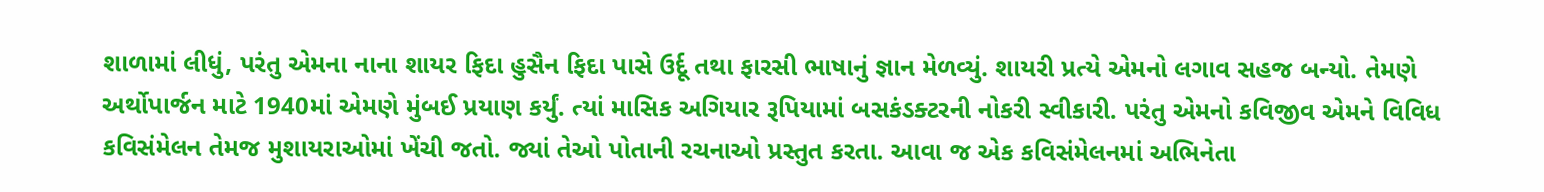શાળામાં લીધું, પરંતુ એમના નાના શાયર ફિદા હુસૈન ફિદા પાસે ઉર્દૂ તથા ફારસી ભાષાનું જ્ઞાન મેળવ્યું. શાયરી પ્રત્યે એમનો લગાવ સહજ બન્યો. તેમણે અર્થોપાર્જન માટે 1940માં એમણે મુંબઈ પ્રયાણ કર્યું. ત્યાં માસિક અગિયાર રૂપિયામાં બસકંડક્ટરની નોકરી સ્વીકારી. પરંતુ એમનો કવિજીવ એમને વિવિધ કવિસંમેલન તેમજ મુશાયરાઓમાં ખેંચી જતો. જ્યાં તેઓ પોતાની રચનાઓ પ્રસ્તુત કરતા. આવા જ એક કવિસંમેલનમાં અભિનેતા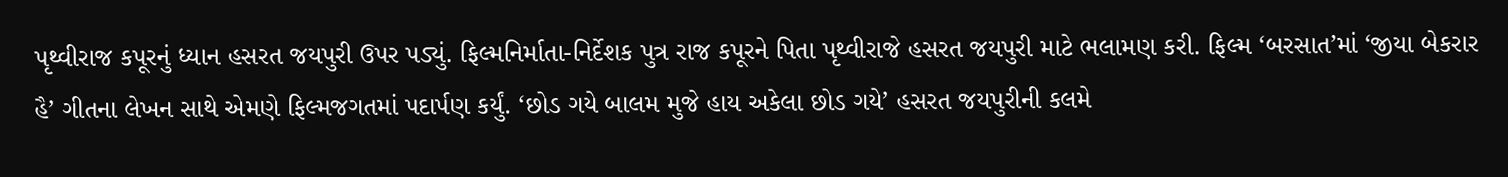પૃથ્વીરાજ કપૂરનું ધ્યાન હસરત જયપુરી ઉપર પડ્યું. ફિલ્મનિર્માતા-નિર્દેશક પુત્ર રાજ કપૂરને પિતા પૃથ્વીરાજે હસરત જયપુરી માટે ભલામણ કરી. ફિલ્મ ‘બરસાત’માં ‘જીયા બેકરાર હૈ’ ગીતના લેખન સાથે એમણે ફિલ્મજગતમાં પદાર્પણ કર્યું. ‘છોડ ગયે બાલમ મુજે હાય અકેલા છોડ ગયે’ હસરત જયપુરીની કલમે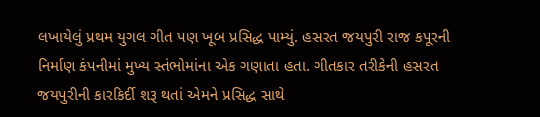લખાયેલું પ્રથમ યુગલ ગીત પણ ખૂબ પ્રસિદ્ધ પામ્યું. હસરત જયપુરી રાજ કપૂરની નિર્માણ કંપનીમાં મુખ્ય સ્તંભોમાંના એક ગણાતા હતા. ગીતકાર તરીકેની હસરત જયપુરીની કારકિર્દી શરૂ થતાં એમને પ્રસિદ્ધ સાથે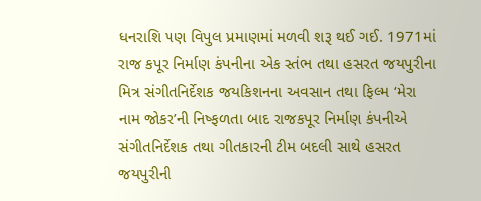ધનરાશિ પણ વિપુલ પ્રમાણમાં મળવી શરૂ થઈ ગઈ. 1971માં રાજ કપૂર નિર્માણ કંપનીના એક સ્તંભ તથા હસરત જયપુરીના મિત્ર સંગીતનિર્દેશક જયકિશનના અવસાન તથા ફિલ્મ ‘મેરા નામ જોકર’ની નિષ્ફળતા બાદ રાજકપૂર નિર્માણ કંપનીએ સંગીતનિર્દેશક તથા ગીતકારની ટીમ બદલી સાથે હસરત જયપુરીની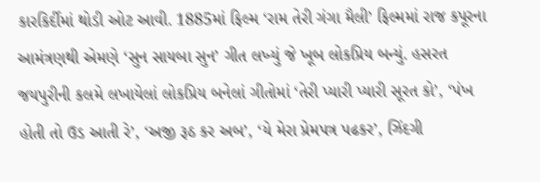કારકિર્દીમાં થોડી ઓટ આવી. 1885માં ફિલ્મ ‘રામ તેરી ગંગા મૈલી’ ફિલ્મમાં રાજ કપૂરના આમંત્રણથી એમણે ‘સુન સાયબા સુન’ ગીત લખ્યું જે ખૂબ લોકપ્રિય બન્યું. હસરત જયપુરીની કલમે લખાયેલાં લોકપ્રિય બનેલાં ગીતોમાં ‘તેરી પ્યારી પ્યારી સૂરત કો’, ‘પંખ હોતી તો ઉડ આતી રે’, ‘અજી રૂઠ કર અબ’, ‘યે મેરા પ્રેમપત્ર પઢકર’, ઝિંદગી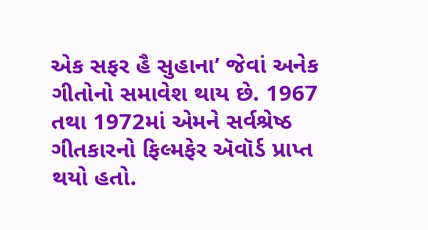એક સફર હૈ સુહાના’ જેવાં અનેક ગીતોનો સમાવેશ થાય છે. 1967 તથા 1972માં એમને સર્વશ્રેષ્ઠ ગીતકારનો ફિલ્મફેર ઍવૉર્ડ પ્રાપ્ત થયો હતો.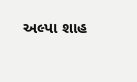અલ્પા શાહ